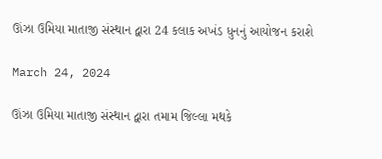ઊંઝા ઉમિયા માતાજી સંસ્થાન દ્વારા 24 કલાક અખંડ ધુનનું આયોજન કરાશે

March 24, 2024

ઊંઝા ઉમિયા માતાજી સંસ્થાન દ્વારા તમામ જિલ્લા મથકે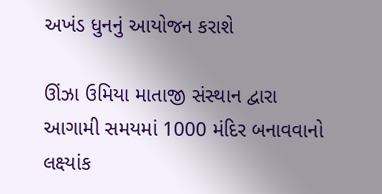અખંડ ધુનનું આયોજન કરાશે

ઊંઝા ઉમિયા માતાજી સંસ્થાન દ્વારા આગામી સમયમાં 1000 મંદિર બનાવવાનો લક્ષ્યાંક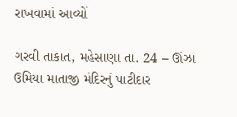રાખવામાં આવ્યોં

ગરવી તાકાત, મહેસાણા તા. 24 – ઊંઝા ઉમિયા માતાજી મંદિરનું પાટીદાર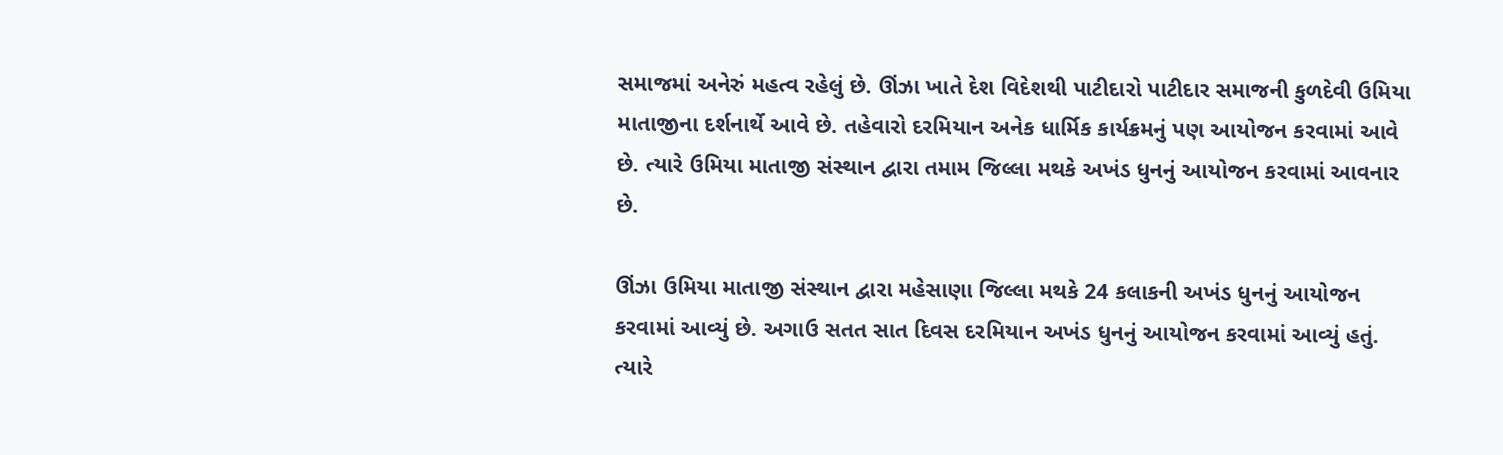સમાજમાં અનેરું મહત્વ રહેલું છે. ઊંઝા ખાતે દેશ વિદેશથી પાટીદારો પાટીદાર સમાજની કુળદેવી ઉમિયા માતાજીના દર્શનાર્થે આવે છે. તહેવારો દરમિયાન અનેક ધાર્મિક કાર્યક્રમનું પણ આયોજન કરવામાં આવે છે. ત્યારે ઉમિયા માતાજી સંસ્થાન દ્વારા તમામ જિલ્લા મથકે અખંડ ધુનનું આયોજન કરવામાં આવનાર છે.

ઊંઝા ઉમિયા માતાજી સંસ્થાન દ્વારા મહેસાણા જિલ્લા મથકે 24 કલાકની અખંડ ધુનનું આયોજન કરવામાં આવ્યું છે. અગાઉ સતત સાત દિવસ દરમિયાન અખંડ ધુનનું આયોજન કરવામાં આવ્યું હતું. ત્યારે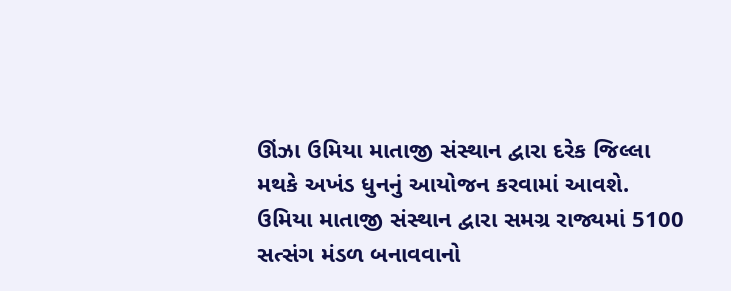ઊંઝા ઉમિયા માતાજી સંસ્થાન દ્વારા દરેક જિલ્લા મથકે અખંડ ધુનનું આયોજન કરવામાં આવશે.
ઉમિયા માતાજી સંસ્થાન દ્વારા સમગ્ર રાજ્યમાં 5100 સત્સંગ મંડળ બનાવવાનો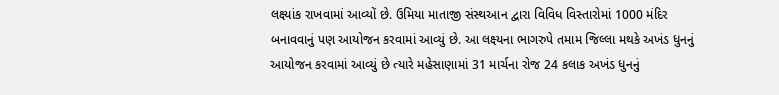લક્ષ્યાંક રાખવામાં આવ્યોં છે. ઉમિયા માતાજી સંસ્થઆન દ્વારા વિવિધ વિસ્તારોમાં 1000 મંદિર બનાવવાનું પણ આયોજન કરવામાં આવ્યું છે. આ લક્ષ્યના ભાગરુપે તમામ જિલ્લા મથકે અખંડ ધુનનું આયોજન કરવામાં આવ્યું છે ત્યારે મહેસાણામાં 31 માર્ચના રોજ 24 કલાક અખંડ ધુનનું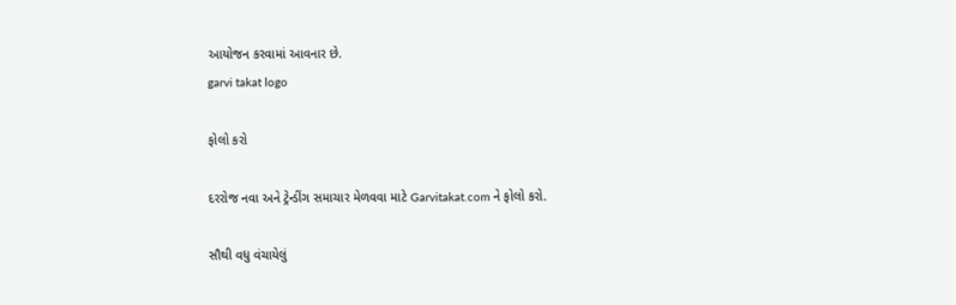આયોજન કરવામાં આવનાર છે.
garvi takat logo

ફોલો કરો

દરરોજ નવા અને ટ્રેન્ડીંગ સમાચાર મેળવવા માટે Garvitakat.com ને ફોલો કરો.

સૌથી વધુ વંચાયેલું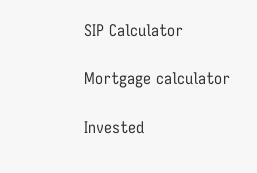SIP Calculator

Mortgage calculator

Invested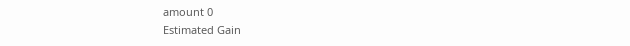amount 0
Estimated Gain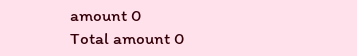amount 0
Total amount 0